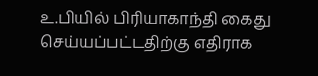உ.பியில் பிரியாகாந்தி கைது செய்யப்பட்டதிற்கு எதிராக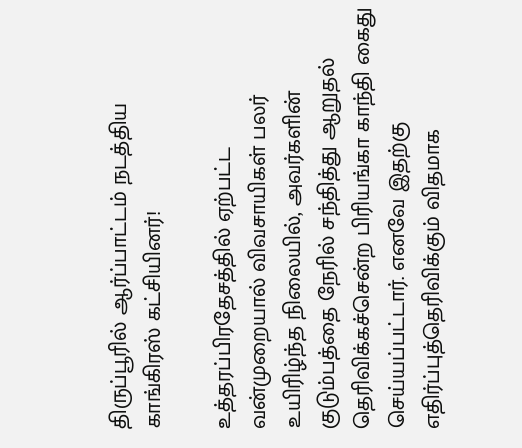திருப்பூரில் ஆர்ப்பாட்டம் நடத்திய காங்கிரஸ் கட்சியினர்!

உத்தரப்பிரதேசத்தில் ஏற்பட்ட வன்முறையால் விவசாயிகள் பலர் உயிரிழ்ந்த நிலையில், அவர்களின் குடும்பத்தை நேரில் சந்தித்து ஆறுதல் தெரிவிக்கச்சென்ற பிரியங்கா காந்தி கைது செய்யப்பட்டார். எனவே இதற்கு எதிர்ப்புத்தெரிவிக்கும் விதமாக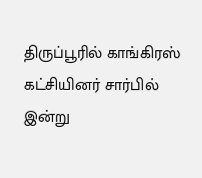திருப்பூரில் காங்கிரஸ் கட்சியினர் சார்பில் இன்று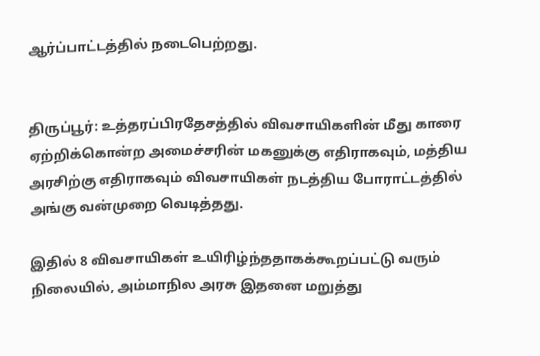ஆர்ப்பாட்டத்தில் நடைபெற்றது.


திருப்பூர்: உத்தரப்பிரதேசத்தில் விவசாயிகளின் மீது காரை ஏற்றிக்கொன்ற அமைச்சரின் மகனுக்கு எதிராகவும், மத்திய அரசிற்கு எதிராகவும் விவசாயிகள் நடத்திய போராட்டத்தில் அங்கு வன்முறை வெடித்தது.

இதில் 8 விவசாயிகள் உயிரிழ்ந்ததாகக்கூறப்பட்டு வரும் நிலையில், அம்மாநில அரசு இதனை மறுத்து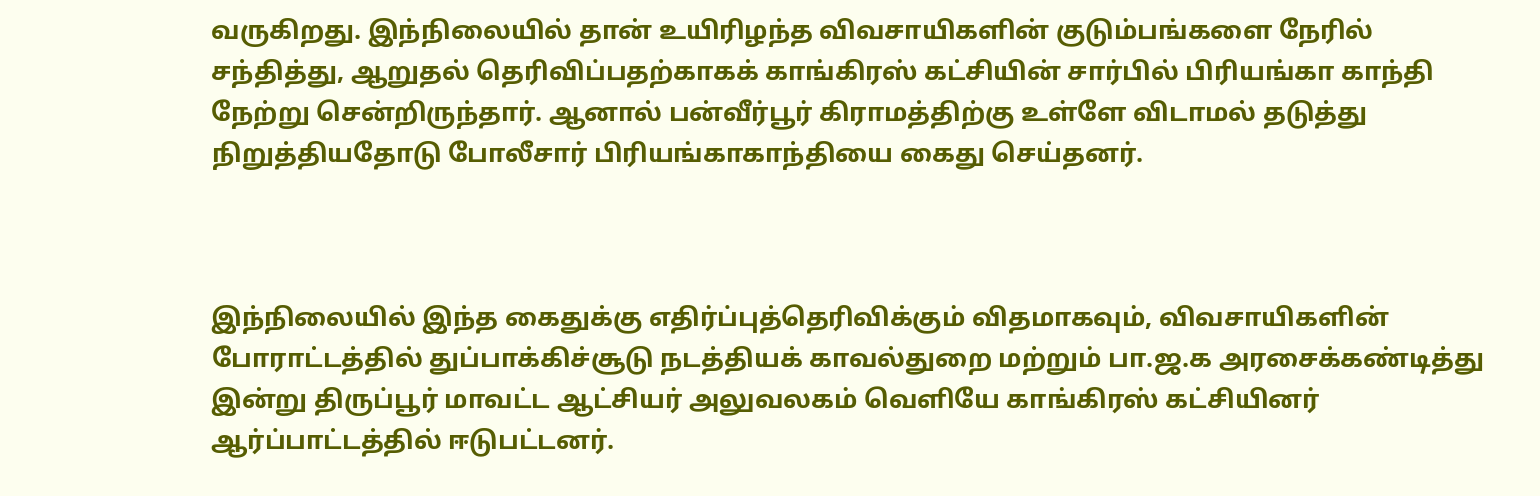வருகிறது. இந்நிலையில் தான் உயிரிழந்த விவசாயிகளின் குடும்பங்களை நேரில் சந்தித்து, ஆறுதல் தெரிவிப்பதற்காகக் காங்கிரஸ் கட்சியின் சார்பில் பிரியங்கா காந்தி நேற்று சென்றிருந்தார். ஆனால் பன்வீர்பூர் கிராமத்திற்கு உள்ளே விடாமல் தடுத்து நிறுத்தியதோடு போலீசார் பிரியங்காகாந்தியை கைது செய்தனர்.



இந்நிலையில் இந்த கைதுக்கு எதிர்ப்புத்தெரிவிக்கும் விதமாகவும், விவசாயிகளின் போராட்டத்தில் துப்பாக்கிச்சூடு நடத்தியக் காவல்துறை மற்றும் பா.ஜ.க அரசைக்கண்டித்து இன்று திருப்பூர் மாவட்ட ஆட்சியர் அலுவலகம் வெளியே காங்கிரஸ் கட்சியினர் ஆர்ப்பாட்டத்தில் ஈடுபட்டனர்.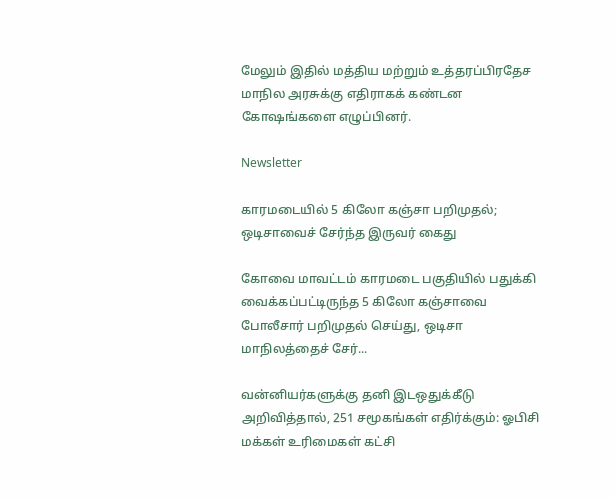மேலும் இதில் மத்திய மற்றும் உத்தரப்பிரதேச மாநில அரசுக்கு எதிராகக் கண்டன கோஷங்களை எழுப்பினர்.

Newsletter

காரமடையில் 5 கிலோ கஞ்சா பறிமுதல்; ஒடிசாவைச் சேர்ந்த இருவர் கைது

கோவை மாவட்டம் காரமடை பகுதியில் பதுக்கி வைக்கப்பட்டிருந்த 5 கிலோ கஞ்சாவை போலீசார் பறிமுதல் செய்து, ஒடிசா மாநிலத்தைச் சேர்...

வன்னியர்களுக்கு தனி இடஒதுக்கீடு அறிவித்தால், 251 சமூகங்கள் எதிர்க்கும்: ஓபிசி மக்கள் உரிமைகள் கட்சி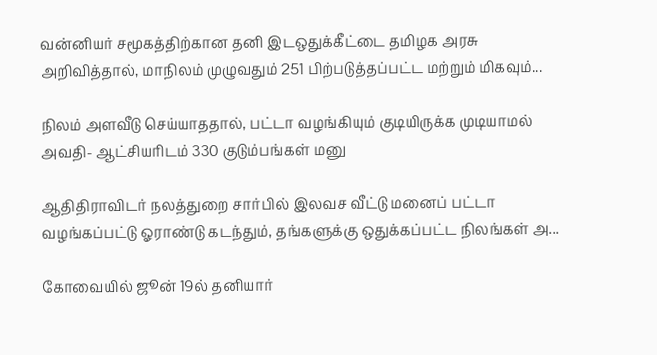வன்னியர் சமூகத்திற்கான தனி இடஒதுக்கீட்டை தமிழக அரசு அறிவித்தால், மாநிலம் முழுவதும் 251 பிற்படுத்தப்பட்ட மற்றும் மிகவும்...

நிலம் அளவீடு செய்யாததால், பட்டா வழங்கியும் குடியிருக்க முடியாமல் அவதி- ஆட்சியரிடம் 330 குடும்பங்கள் மனு

ஆதிதிராவிடர் நலத்துறை சார்பில் இலவச வீட்டு மனைப் பட்டா வழங்கப்பட்டு ஓராண்டு கடந்தும், தங்களுக்கு ஒதுக்கப்பட்ட நிலங்கள் அ...

கோவையில் ஜூன் 19ல் தனியார்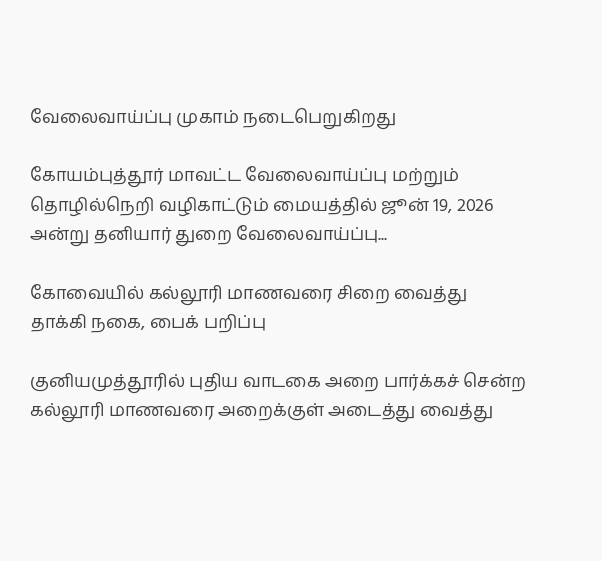வேலைவாய்ப்பு முகாம் நடைபெறுகிறது

கோயம்புத்தூர் மாவட்ட வேலைவாய்ப்பு மற்றும் தொழில்நெறி வழிகாட்டும் மையத்தில் ஜூன் 19, 2026 அன்று தனியார் துறை வேலைவாய்ப்பு...

கோவையில் கல்லூரி மாணவரை சிறை வைத்து தாக்கி நகை, பைக் பறிப்பு

குனியமுத்தூரில் புதிய வாடகை அறை பார்க்கச் சென்ற கல்லூரி மாணவரை அறைக்குள் அடைத்து வைத்து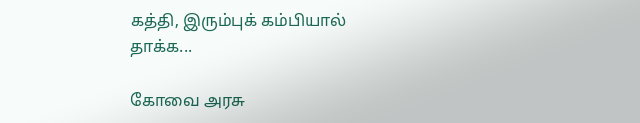கத்தி, இரும்புக் கம்பியால் தாக்க...

கோவை அரசு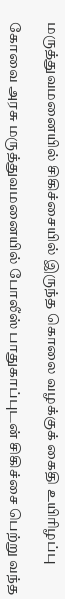மருத்துவமனையில் சிகிச்சையில் இருந்த கொலை வழக்குக் கைதி உயிரிழப்பு

கோவை அரசு மருத்துவமனையில் போலீஸ் பாதுகாப்புடன் சிகிச்சை பெற்று வந்த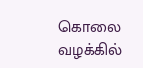கொலை வழக்கில்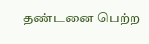தண்டனை பெற்ற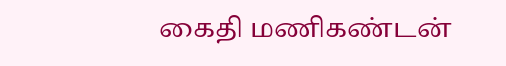கைதி மணிகண்டன்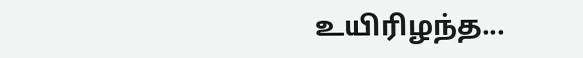உயிரிழந்த...